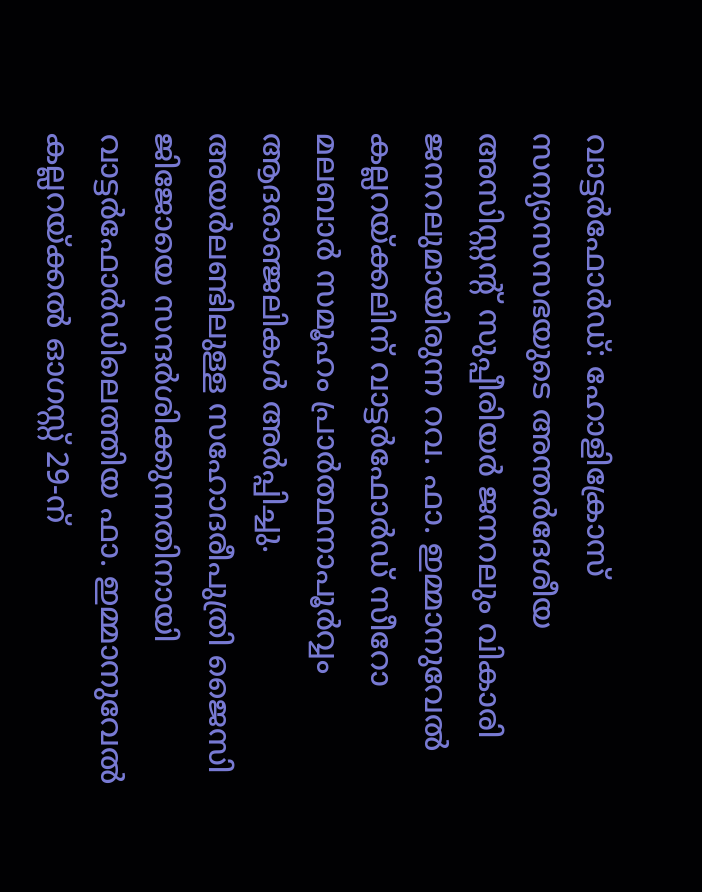വാട്ടർഫോർഡ്: ഹോളിക്രോസ് സന്യാസസഭയുടെ അന്തർദേശീയ അസിസ്റ്റന്റ് സുപ്പീരിയർ ജനറലും വികാരി ജനറലുമായിരുന്ന റവ. ഫാ. ഇമ്മാനുവേൽ കല്ലറയ്ക്കലിന് വാട്ടർഫോർഡ് സീറോ മലബാർ സമൂഹം പ്രാർത്ഥനാപൂർവ്വം ആദരാഞ്ജലികൾ അർപ്പിച്ചു.
അയർലണ്ടിലുള്ള സഹോദരീപുത്രി ജൈസി ജിജോയെ സന്ദർശിക്കുന്നതിനായി വാട്ടർഫോർഡിലെത്തിയ ഫാ. ഇമ്മാനുവേൽ കല്ലറയ്ക്കൽ ഓഗസ്റ്റ് 29-ന്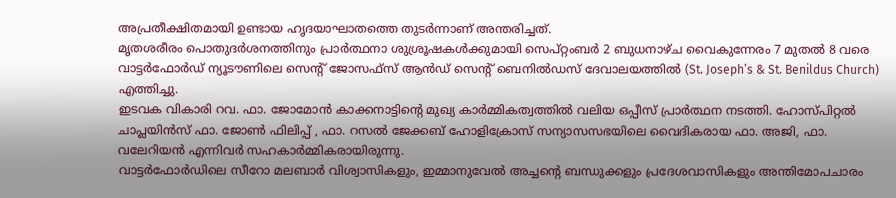അപ്രതീക്ഷിതമായി ഉണ്ടായ ഹൃദയാഘാതത്തെ തുടർന്നാണ് അന്തരിച്ചത്.
മൃതശരീരം പൊതുദർശനത്തിനും പ്രാർത്ഥനാ ശുശ്രൂഷകൾക്കുമായി സെപ്റ്റംബർ 2 ബുധനാഴ്ച വൈകുന്നേരം 7 മുതൽ 8 വരെ വാട്ടർഫോർഡ് ന്യൂടൗണിലെ സെന്റ് ജോസഫ്സ് ആൻഡ് സെന്റ് ബെനിൽഡസ് ദേവാലയത്തിൽ (St. Joseph’s & St. Benildus Church) എത്തിച്ചു.
ഇടവക വികാരി റവ. ഫാ. ജോമോൻ കാക്കനാട്ടിന്റെ മുഖ്യ കാർമ്മികത്വത്തിൽ വലിയ ഒപ്പീസ് പ്രാർത്ഥന നടത്തി. ഹോസ്പിറ്റൽ ചാപ്ലയിൻസ് ഫാ. ജോൺ ഫിലിപ്പ് , ഫാ. റസൽ ജേക്കബ് ഹോളിക്രോസ് സന്യാസസഭയിലെ വൈദികരായ ഫാ. അജി, ഫാ. വലേറിയൻ എന്നിവർ സഹകാർമ്മികരായിരുന്നു.
വാട്ടർഫോർഡിലെ സീറോ മലബാർ വിശ്വാസികളും, ഇമ്മാനുവേൽ അച്ചന്റെ ബന്ധുക്കളും പ്രദേശവാസികളും അന്തിമോപചാരം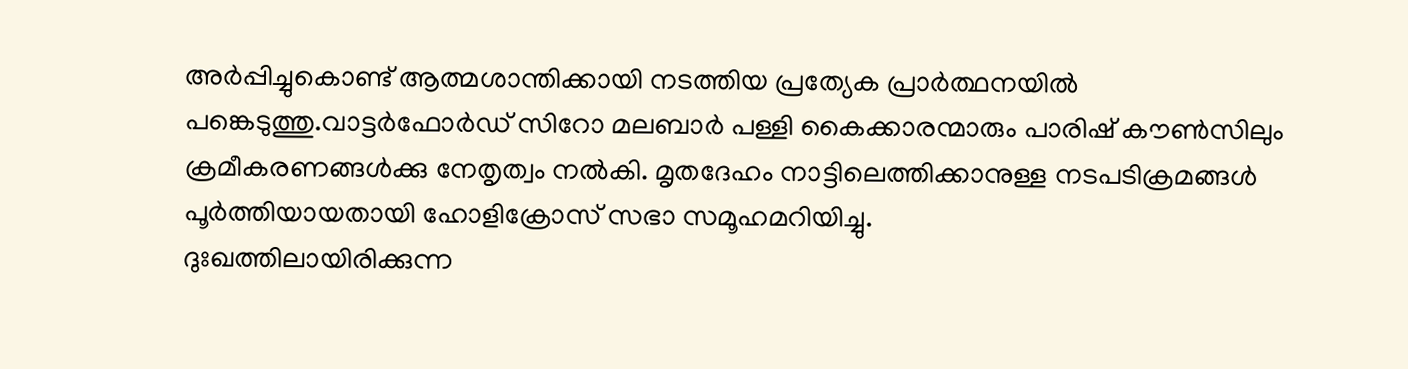അർപ്പിച്ചുകൊണ്ട് ആത്മശാന്തിക്കായി നടത്തിയ പ്രത്യേക പ്രാർത്ഥനയിൽ പങ്കെടുത്തു.വാട്ടർഫോർഡ് സിറോ മലബാർ പള്ളി കൈക്കാരന്മാരും പാരിഷ് കൗൺസിലും ക്രമീകരണങ്ങൾക്കു നേതൃത്വം നൽകി. മൃതദേഹം നാട്ടിലെത്തിക്കാനുള്ള നടപടിക്രമങ്ങൾ പൂർത്തിയായതായി ഹോളിക്രോസ് സഭാ സമൂഹമറിയിച്ചു.
ദുഃഖത്തിലായിരിക്കുന്ന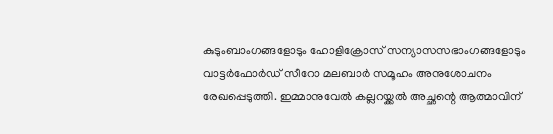കുടുംബാംഗങ്ങളോടും ഹോളിക്രോസ് സന്യാസസഭാംഗങ്ങളോടും വാട്ടർഫോർഡ് സീറോ മലബാർ സമൂഹം അനുശോചനം രേഖപ്പെടുത്തി. ഇമ്മാനുവേൽ കല്ലറയ്ക്കൽ അച്ഛന്റെ ആത്മാവിന്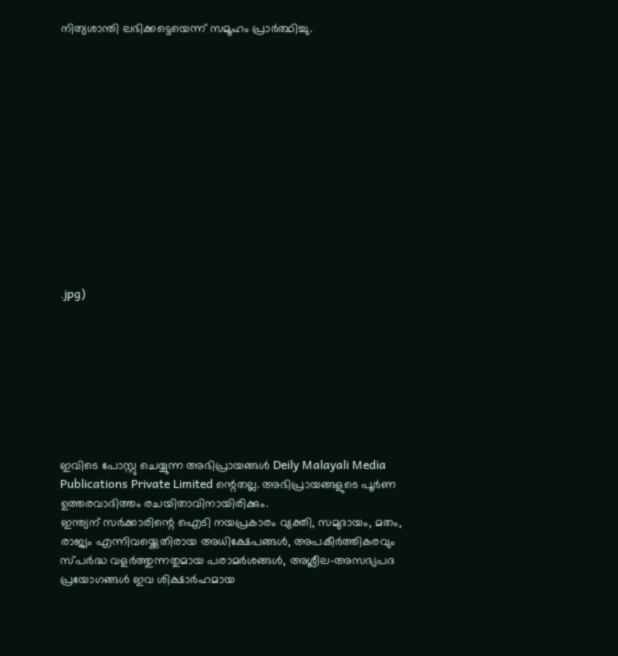നിത്യശാന്തി ലഭിക്കട്ടെയെന്ന് സമൂഹം പ്രാർത്ഥിച്ചു.













.jpg)








ഇവിടെ പോസ്റ്റു ചെയ്യുന്ന അഭിപ്രായങ്ങൾ Deily Malayali Media Publications Private Limited ന്റെതല്ല. അഭിപ്രായങ്ങളുടെ പൂർണ ഉത്തരവാദിത്തം രചയിതാവിനായിരിക്കും.
ഇന്ത്യന് സർക്കാരിന്റെ ഐടി നയപ്രകാരം വ്യക്തി, സമുദായം, മതം, രാജ്യം എന്നിവയ്ക്കെതിരായ അധിക്ഷേപങ്ങൾ, അപകീർത്തികരവും സ്പർദ്ധ വളർത്തുന്നതുമായ പരാമർശങ്ങൾ, അശ്ലീല-അസഭ്യപദ പ്രയോഗങ്ങൾ ഇവ ശിക്ഷാർഹമായ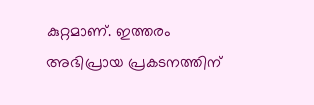കുറ്റമാണ്. ഇത്തരം അഭിപ്രായ പ്രകടനത്തിന്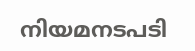നിയമനടപടി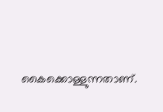കൈക്കൊള്ളുന്നതാണ്.